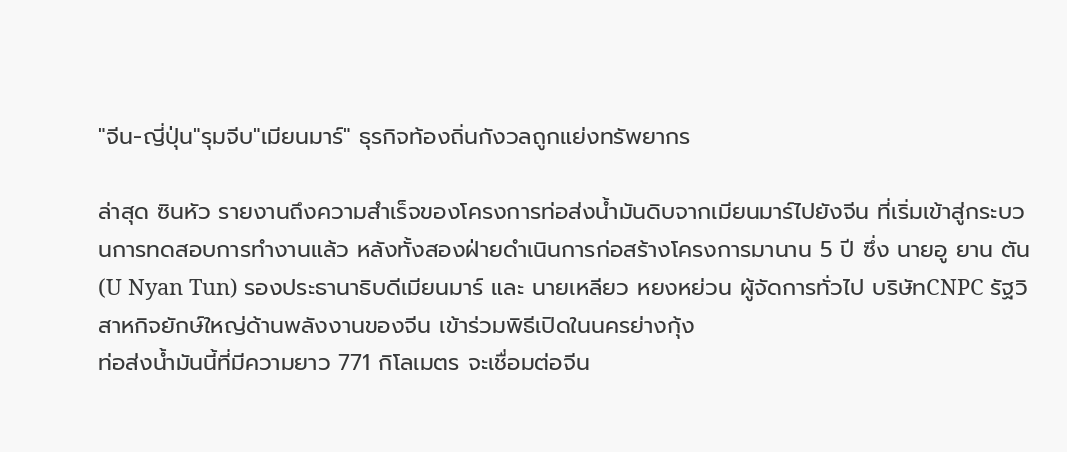"จีน-ญี่ปุ่น"รุมจีบ"เมียนมาร์" ธุรกิจท้องถิ่นกังวลถูกแย่งทรัพยากร

ล่าสุด ซินหัว รายงานถึงความสำเร็จของโครงการท่อส่งน้ำมันดิบจากเมียนมาร์ไปยังจีน ที่เริ่มเข้าสู่กระบวนการทดสอบการทำงานแล้ว หลังทั้งสองฝ่ายดำเนินการก่อสร้างโครงการมานาน 5 ปี ซึ่ง นายอู ยาน ตัน (U Nyan Tun) รองประธานาธิบดีเมียนมาร์ และ นายเหลียว หยงหย่วน ผู้จัดการทั่วไป บริษัทCNPC รัฐวิสาหกิจยักษ์ใหญ่ด้านพลังงานของจีน เข้าร่วมพิธีเปิดในนครย่างกุ้ง
ท่อส่งน้ำมันนี้ที่มีความยาว 771 กิโลเมตร จะเชื่อมต่อจีน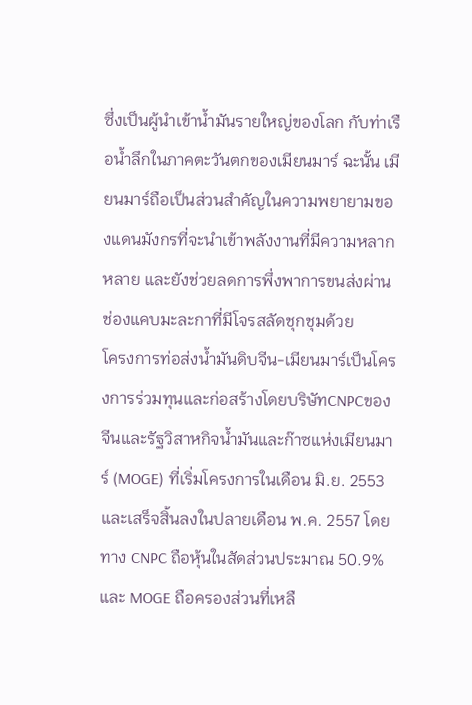ซึ่งเป็นผู้นำเข้าน้ำมันรายใหญ่ของโลก กับท่าเรือน้ำลึกในภาคตะวันตกของเมียนมาร์ ฉะนั้น เมียนมาร์ถือเป็นส่วนสำคัญในความพยายามของแดนมังกรที่จะนำเข้าพลังงานที่มีความหลากหลาย และยังช่วยลดการพึ่งพาการขนส่งผ่านช่องแคบมะละกาที่มีโจรสลัดชุกชุมด้วย
โครงการท่อส่งน้ำมันดิบจีน-เมียนมาร์เป็นโครงการร่วมทุนและก่อสร้างโดยบริษัทCNPCของจีนและรัฐวิสาหกิจน้ำมันและก๊าซแห่งเมียนมาร์ (MOGE) ที่เริ่มโครงการในเดือน มิ.ย. 2553 และเสร็จสิ้นลงในปลายเดือน พ.ค. 2557 โดยทาง CNPC ถือหุ้นในสัดส่วนประมาณ 50.9% และ MOGE ถือครองส่วนที่เหลื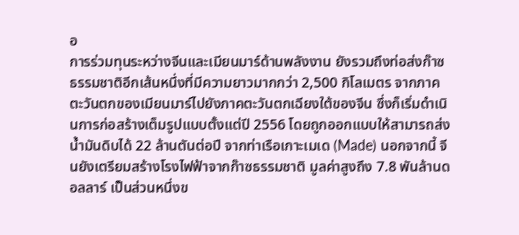อ
การร่วมทุนระหว่างจีนและเมียนมาร์ด้านพลังงาน ยังรวมถึงท่อส่งก๊าซธรรมชาติอีกเส้นหนึ่งที่มีความยาวมากกว่า 2,500 กิโลเมตร จากภาคตะวันตกของเมียนมาร์ไปยังภาคตะวันตกเฉียงใต้ของจีน ซึ่งก็เริ่มดำเนินการก่อสร้างเต็มรูปแบบตั้งแต่ปี 2556 โดยถูกออกแบบให้สามารถส่งน้ำมันดิบได้ 22 ล้านตันต่อปี จากท่าเรือเกาะเมเด (Made) นอกจากนี้ จีนยังเตรียมสร้างโรงไฟฟ้าจากก๊าซธรรมชาติ มูลค่าสูงถึง 7.8 พันล้านดอลลาร์ เป็นส่วนหนึ่งข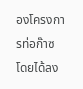องโครงการท่อก๊าซ โดยได้ลง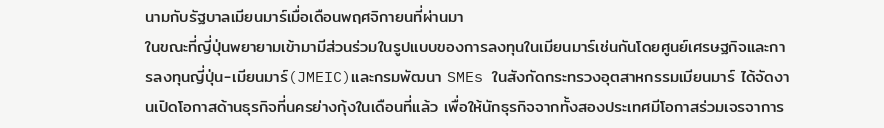นามกับรัฐบาลเมียนมาร์เมื่อเดือนพฤศจิกายนที่ผ่านมา
ในขณะที่ญี่ปุ่นพยายามเข้ามามีส่วนร่วมในรูปแบบของการลงทุนในเมียนมาร์เช่นกันโดยศูนย์เศรษฐกิจและการลงทุนญี่ปุ่น-เมียนมาร์(JMEIC)และกรมพัฒนา SMEs ในสังกัดกระทรวงอุตสาหกรรมเมียนมาร์ ได้จัดงานเปิดโอกาสด้านธุรกิจที่นครย่างกุ้งในเดือนที่แล้ว เพื่อให้นักธุรกิจจากทั้งสองประเทศมีโอกาสร่วมเจรจาการ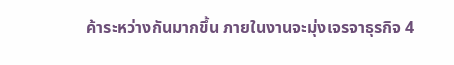ค้าระหว่างกันมากขึ้น ภายในงานจะมุ่งเจรจาธุรกิจ 4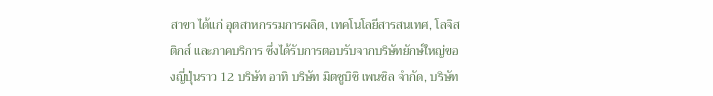สาขา ได้แก่ อุตสาหกรรมการผลิต, เทคโนโลยีสารสนเทศ, โลจิสติกส์ และภาคบริการ ซึ่งได้รับการตอบรับจากบริษัทยักษ์ใหญ่ของญี่ปุ่นราว 12 บริษัท อาทิ บริษัท มิตซูบิชิ เพนซิล จำกัด, บริษัท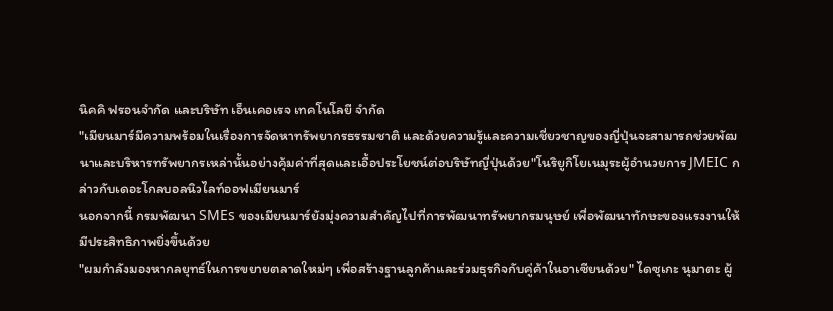นิคคิ ฟรอนจำกัด และบริษัท เอ็นเคอเรจ เทคโนโลยี จำกัด
"เมียนมาร์มีความพร้อมในเรื่องการจัดหาทรัพยากรธรรมชาติ และด้วยความรู้และความเชี่ยวชาญของญี่ปุ่นจะสามารถช่วยพัฒนาและบริหารทรัพยากรเหล่านั้นอย่างคุ้มค่าที่สุดและเอื้อประโยชน์ต่อบริษัทญี่ปุ่นด้วย"โนริยูกิโยเนมุระผู้อำนวยการ JMEIC กล่าวกับเดอะโกลบอลนิวไลท์ออฟเมียนมาร์
นอกจากนี้ กรมพัฒนา SMEs ของเมียนมาร์ยังมุ่งความสำคัญไปที่การพัฒนาทรัพยากรมนุษย์ เพื่อพัฒนาทักษะของแรงงานให้มีประสิทธิภาพยิ่งขึ้นด้วย
"ผมกำลังมองหากลยุทธ์ในการขยายตลาดใหม่ๆ เพื่อสร้างฐานลูกค้าและร่วมธุรกิจกับคู่ค้าในอาเซียนด้วย" ไดซุเกะ นุมาตะ ผู้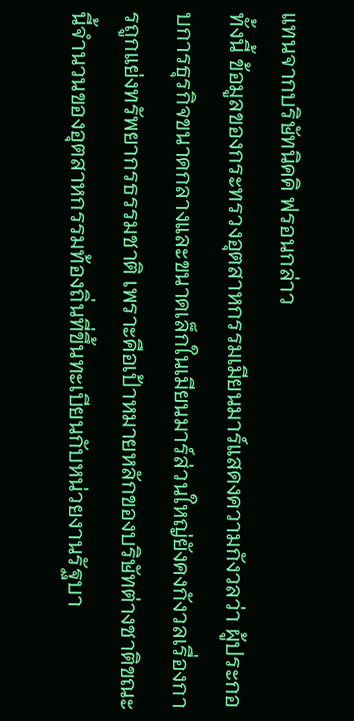แทนจากบริษัทนิคคิ ฟรอนกล่าว
ทั้งนี้ ข้อมูลของกระทรวงอุตสาหกรรมเมียนมาร์แสดงความกังวลว่า ผู้ประกอบการธุรกิจขนาดกลางและขนาดเล็กในเมียนมาร์ส่วนใหญ่ยังคงกังวลเรื่องการถูกแย่งทรัพยากรธรรมชาติ เพราะคือเป้าหมายหลักของบริษัทต่างชาติขณะนี้จำนวนของอุตสาหกรรมท้องถิ่นที่ขึ้นทะเบียนกับหน่วยงานรัฐบา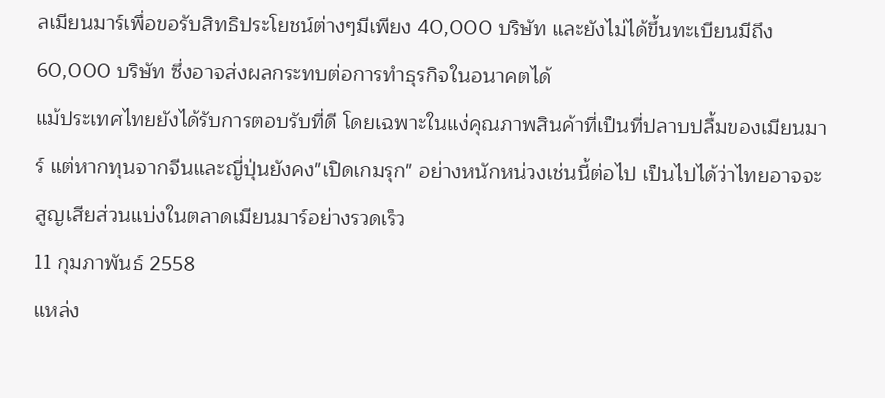ลเมียนมาร์เพื่อขอรับสิทธิประโยชน์ต่างๆมีเพียง 40,000 บริษัท และยังไม่ได้ขึ้นทะเบียนมีถึง 60,000 บริษัท ซึ่งอาจส่งผลกระทบต่อการทำธุรกิจในอนาคตได้
แม้ประเทศไทยยังได้รับการตอบรับที่ดี โดยเฉพาะในแง่คุณภาพสินค้าที่เป็นที่ปลาบปลื้มของเมียนมาร์ แต่หากทุนจากจีนและญี่ปุ่นยังคง"เปิดเกมรุก" อย่างหนักหน่วงเช่นนี้ต่อไป เป็นไปได้ว่าไทยอาจจะสูญเสียส่วนแบ่งในตลาดเมียนมาร์อย่างรวดเร็ว
11 กุมภาพันธ์ 2558
แหล่ง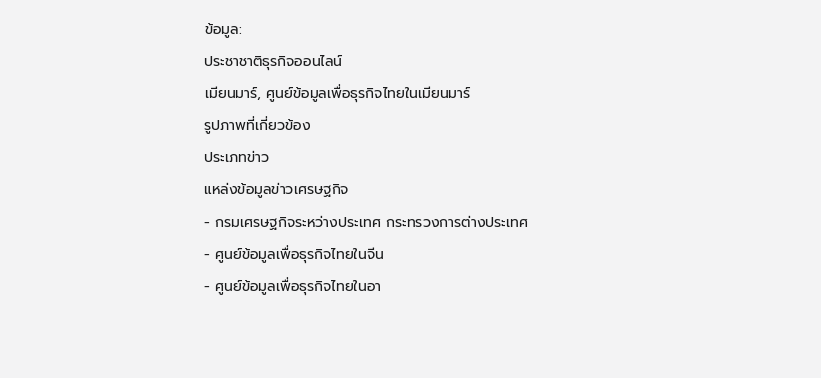ข้อมูล:
ประชาชาติธุรกิจออนไลน์
เมียนมาร์, ศูนย์ข้อมูลเพื่อธุรกิจไทยในเมียนมาร์
รูปภาพที่เกี่ยวข้อง
ประเภทข่าว
แหล่งข้อมูลข่าวเศรษฐกิจ
- กรมเศรษฐกิจระหว่างประเทศ กระทรวงการต่างประเทศ
- ศูนย์ข้อมูลเพื่อธุรกิจไทยในจีน
- ศูนย์ข้อมูลเพื่อธุรกิจไทยในอา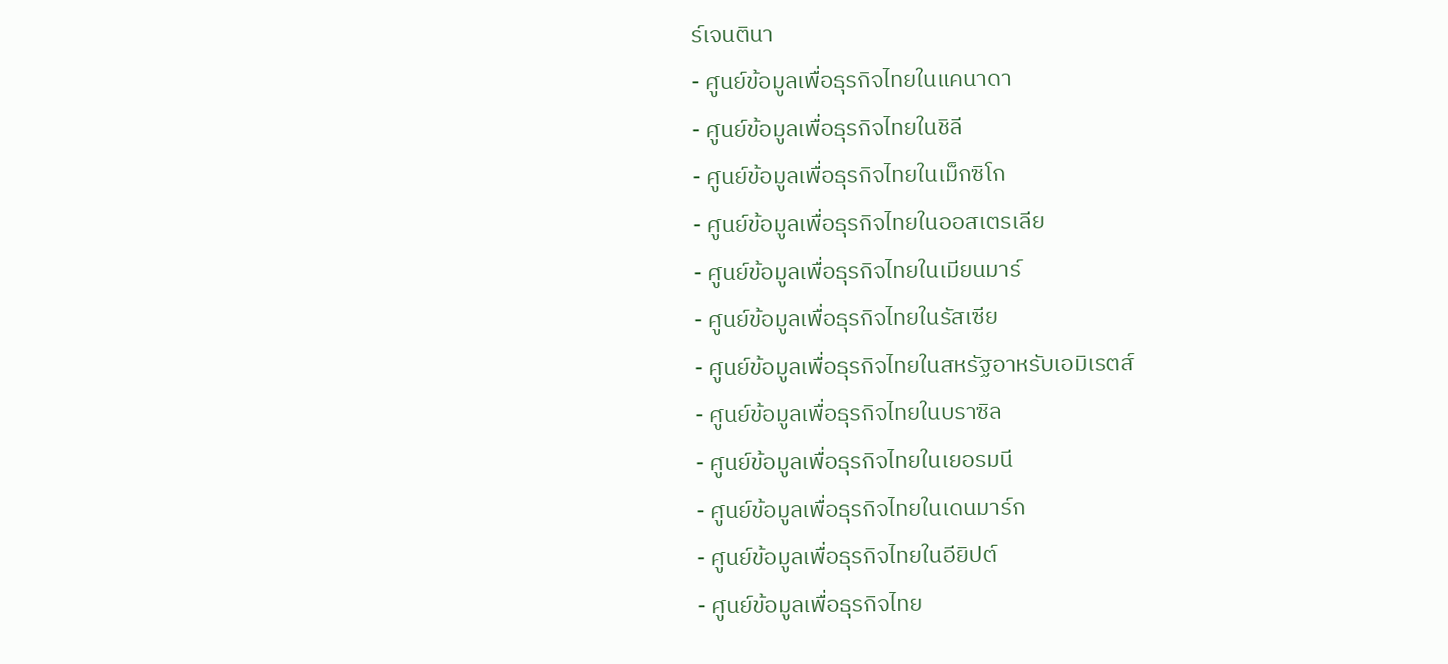ร์เจนตินา
- ศูนย์ข้อมูลเพื่อธุรกิจไทยในแคนาดา
- ศูนย์ข้อมูลเพื่อธุรกิจไทยในชิลี
- ศูนย์ข้อมูลเพื่อธุรกิจไทยในเม็กซิโก
- ศูนย์ข้อมูลเพื่อธุรกิจไทยในออสเตรเลีย
- ศูนย์ข้อมูลเพื่อธุรกิจไทยในเมียนมาร์
- ศูนย์ข้อมูลเพื่อธุรกิจไทยในรัสเซีย
- ศูนย์ข้อมูลเพื่อธุรกิจไทยในสหรัฐอาหรับเอมิเรตส์
- ศูนย์ข้อมูลเพื่อธุรกิจไทยในบราซิล
- ศูนย์ข้อมูลเพื่อธุรกิจไทยในเยอรมนี
- ศูนย์ข้อมูลเพื่อธุรกิจไทยในเดนมาร์ก
- ศูนย์ข้อมูลเพื่อธุรกิจไทยในอียิปต์
- ศูนย์ข้อมูลเพื่อธุรกิจไทย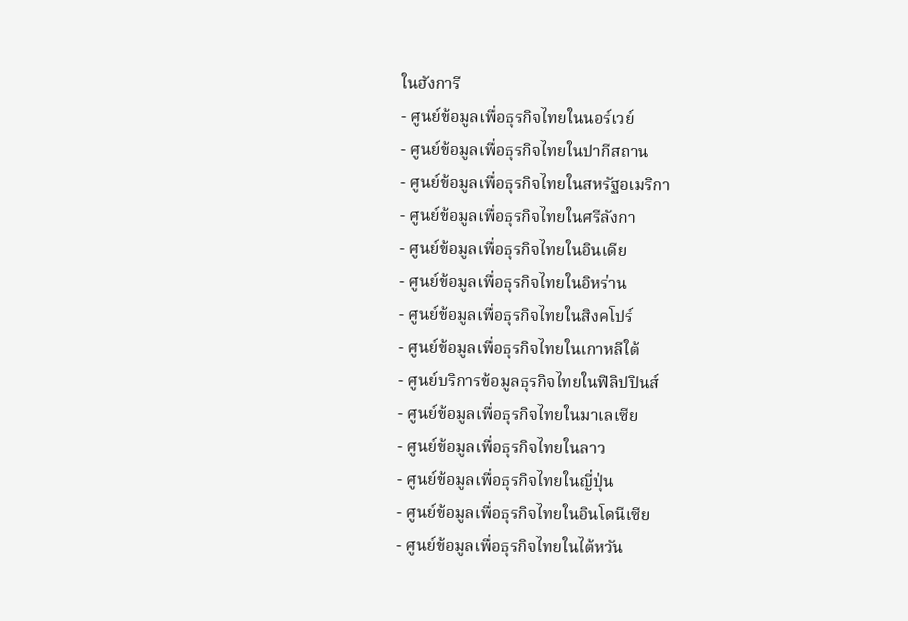ในฮังการี
- ศูนย์ข้อมูลเพื่อธุรกิจไทยในนอร์เวย์
- ศูนย์ข้อมูลเพื่อธุรกิจไทยในปากีสถาน
- ศูนย์ข้อมูลเพื่อธุรกิจไทยในสหรัฐอเมริกา
- ศูนย์ข้อมูลเพื่อธุรกิจไทยในศรีลังกา
- ศูนย์ข้อมูลเพื่อธุรกิจไทยในอินเดีย
- ศูนย์ข้อมูลเพื่อธุรกิจไทยในอิหร่าน
- ศูนย์ข้อมูลเพื่อธุรกิจไทยในสิงคโปร์
- ศูนย์ข้อมูลเพื่อธุรกิจไทยในเกาหลีใต้
- ศูนย์บริการข้อมูลธุรกิจไทยในฟิลิปปินส์
- ศูนย์ข้อมูลเพื่อธุรกิจไทยในมาเลเซีย
- ศูนย์ข้อมูลเพื่อธุรกิจไทยในลาว
- ศูนย์ข้อมูลเพื่อธุรกิจไทยในญี่ปุ่น
- ศูนย์ข้อมูลเพื่อธุรกิจไทยในอินโดนีเซีย
- ศูนย์ข้อมูลเพื่อธุรกิจไทยในไต้หวัน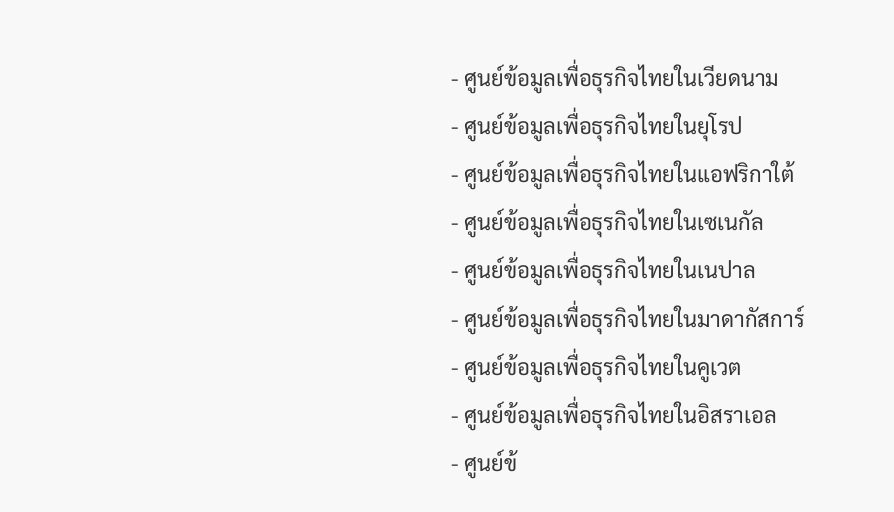- ศูนย์ข้อมูลเพื่อธุรกิจไทยในเวียดนาม
- ศูนย์ข้อมูลเพื่อธุรกิจไทยในยุโรป
- ศูนย์ข้อมูลเพื่อธุรกิจไทยในแอฟริกาใต้
- ศูนย์ข้อมูลเพื่อธุรกิจไทยในเซเนกัล
- ศูนย์ข้อมูลเพื่อธุรกิจไทยในเนปาล
- ศูนย์ข้อมูลเพื่อธุรกิจไทยในมาดากัสการ์
- ศูนย์ข้อมูลเพื่อธุรกิจไทยในคูเวต
- ศูนย์ข้อมูลเพื่อธุรกิจไทยในอิสราเอล
- ศูนย์ข้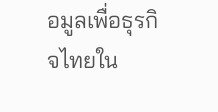อมูลเพื่อธุรกิจไทยใน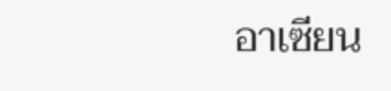อาเซียน